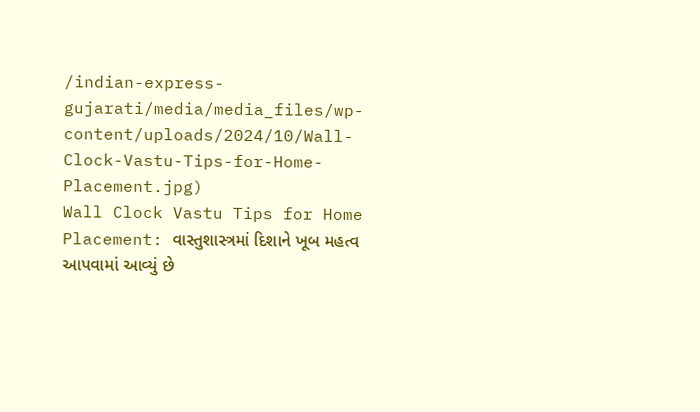/indian-express-gujarati/media/media_files/wp-content/uploads/2024/10/Wall-Clock-Vastu-Tips-for-Home-Placement.jpg)
Wall Clock Vastu Tips for Home Placement: વાસ્તુશાસ્ત્રમાં દિશાને ખૂબ મહત્વ આપવામાં આવ્યું છે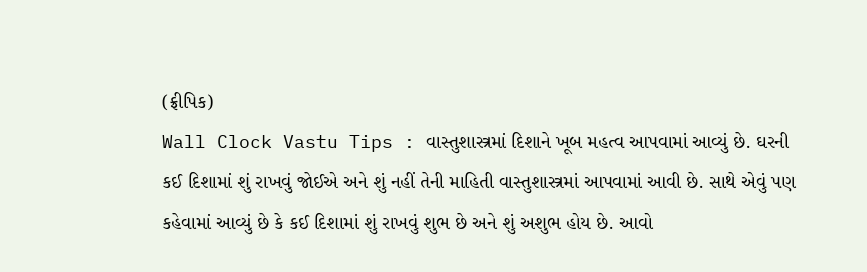(ફ્રીપિક)
Wall Clock Vastu Tips : વાસ્તુશાસ્ત્રમાં દિશાને ખૂબ મહત્વ આપવામાં આવ્યું છે. ઘરની કઈ દિશામાં શું રાખવું જોઈએ અને શું નહીં તેની માહિતી વાસ્તુશાસ્ત્રમાં આપવામાં આવી છે. સાથે એવું પણ કહેવામાં આવ્યું છે કે કઈ દિશામાં શું રાખવું શુભ છે અને શું અશુભ હોય છે. આવો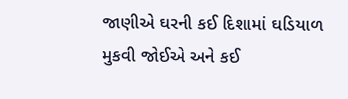જાણીએ ઘરની કઈ દિશામાં ઘડિયાળ મુકવી જોઈએ અને કઈ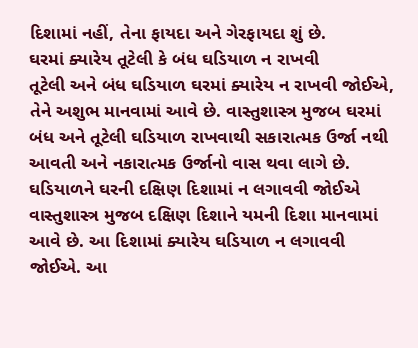દિશામાં નહીં, તેના ફાયદા અને ગેરફાયદા શું છે.
ઘરમાં ક્યારેય તૂટેલી કે બંધ ઘડિયાળ ન રાખવી
તૂટેલી અને બંધ ઘડિયાળ ઘરમાં ક્યારેય ન રાખવી જોઈએ, તેને અશુભ માનવામાં આવે છે. વાસ્તુશાસ્ત્ર મુજબ ઘરમાં બંધ અને તૂટેલી ઘડિયાળ રાખવાથી સકારાત્મક ઉર્જા નથી આવતી અને નકારાત્મક ઉર્જાનો વાસ થવા લાગે છે.
ઘડિયાળને ઘરની દક્ષિણ દિશામાં ન લગાવવી જોઈએ
વાસ્તુશાસ્ત્ર મુજબ દક્ષિણ દિશાને યમની દિશા માનવામાં આવે છે. આ દિશામાં ક્યારેય ઘડિયાળ ન લગાવવી જોઈએ. આ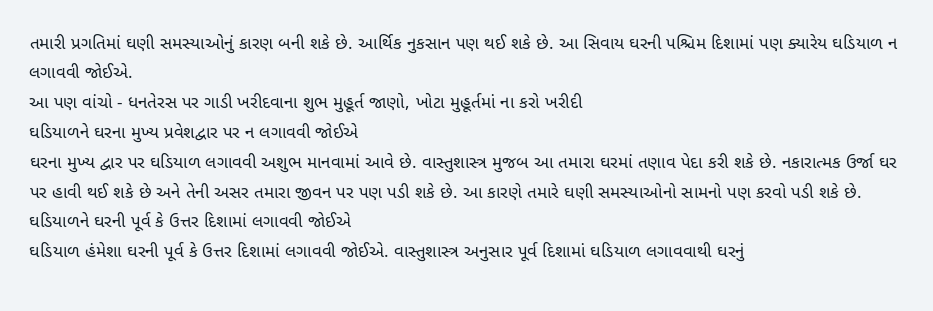તમારી પ્રગતિમાં ઘણી સમસ્યાઓનું કારણ બની શકે છે. આર્થિક નુકસાન પણ થઈ શકે છે. આ સિવાય ઘરની પશ્ચિમ દિશામાં પણ ક્યારેય ઘડિયાળ ન લગાવવી જોઈએ.
આ પણ વાંચો - ધનતેરસ પર ગાડી ખરીદવાના શુભ મુહૂર્ત જાણો, ખોટા મુહૂર્તમાં ના કરો ખરીદી
ઘડિયાળને ઘરના મુખ્ય પ્રવેશદ્વાર પર ન લગાવવી જોઈએ
ઘરના મુખ્ય દ્વાર પર ઘડિયાળ લગાવવી અશુભ માનવામાં આવે છે. વાસ્તુશાસ્ત્ર મુજબ આ તમારા ઘરમાં તણાવ પેદા કરી શકે છે. નકારાત્મક ઉર્જા ઘર પર હાવી થઈ શકે છે અને તેની અસર તમારા જીવન પર પણ પડી શકે છે. આ કારણે તમારે ઘણી સમસ્યાઓનો સામનો પણ કરવો પડી શકે છે.
ઘડિયાળને ઘરની પૂર્વ કે ઉત્તર દિશામાં લગાવવી જોઈએ
ઘડિયાળ હંમેશા ઘરની પૂર્વ કે ઉત્તર દિશામાં લગાવવી જોઈએ. વાસ્તુશાસ્ત્ર અનુસાર પૂર્વ દિશામાં ઘડિયાળ લગાવવાથી ઘરનું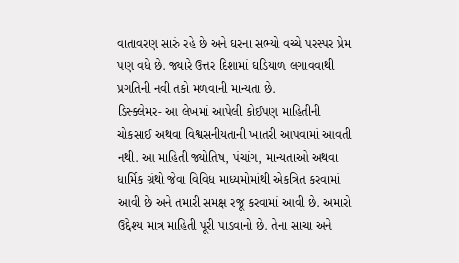વાતાવરણ સારું રહે છે અને ઘરના સભ્યો વચ્ચે પરસ્પર પ્રેમ પણ વધે છે. જ્યારે ઉત્તર દિશામાં ઘડિયાળ લગાવવાથી પ્રગતિની નવી તકો મળવાની માન્યતા છે.
ડિસ્ક્લેમર- આ લેખમાં આપેલી કોઈપણ માહિતીની ચોકસાઈ અથવા વિશ્વસનીયતાની ખાતરી આપવામાં આવતી નથી. આ માહિતી જ્યોતિષ, પંચાંગ, માન્યતાઓ અથવા ધાર્મિક ગ્રંથો જેવા વિવિધ માધ્યમોમાંથી એકત્રિત કરવામાં આવી છે અને તમારી સમક્ષ રજૂ કરવામાં આવી છે. અમારો ઉદ્દેશ્ય માત્ર માહિતી પૂરી પાડવાનો છે. તેના સાચા અને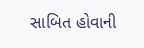સાબિત હોવાની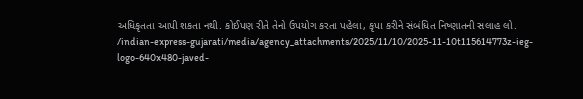અધિકૃતતા આપી શકતા નથી. કોઈપણ રીતે તેનો ઉપયોગ કરતા પહેલા, કૃપા કરીને સંબંધિત નિષ્ણાતની સલાહ લો.
/indian-express-gujarati/media/agency_attachments/2025/11/10/2025-11-10t115614773z-ieg-logo-640x480-javed-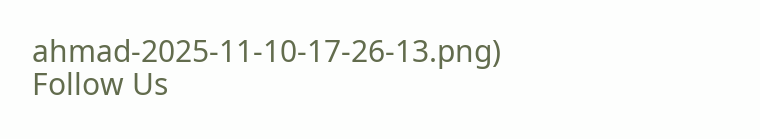ahmad-2025-11-10-17-26-13.png)
Follow Us